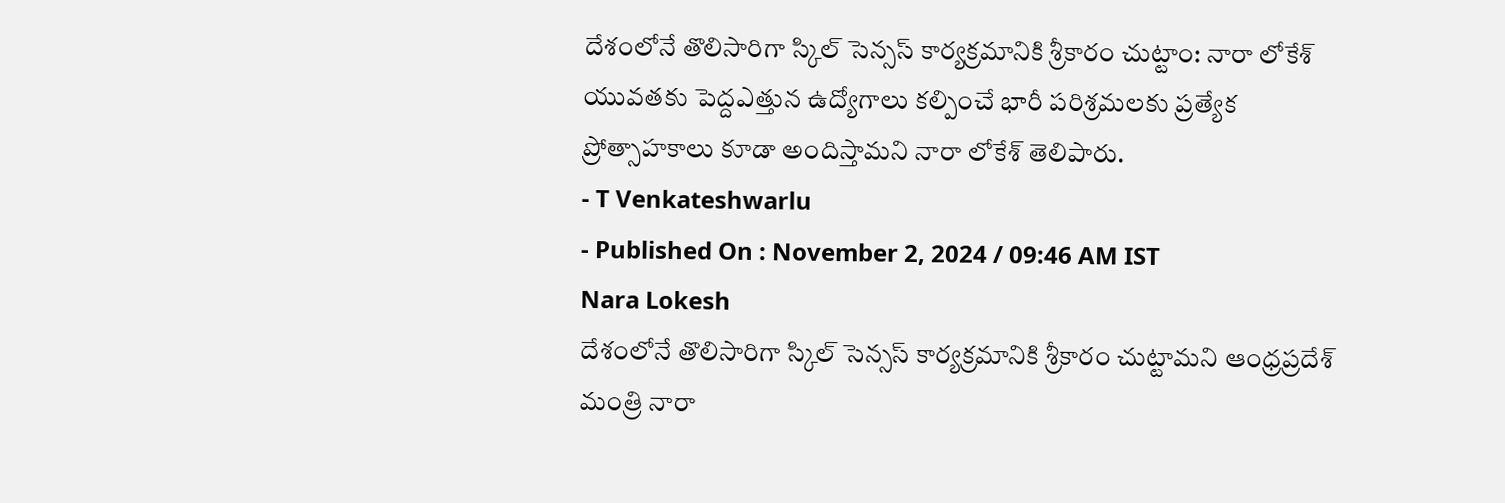దేశంలోనే తొలిసారిగా స్కిల్ సెన్సస్ కార్యక్రమానికి శ్రీకారం చుట్టాం: నారా లోకేశ్
యువతకు పెద్దఎత్తున ఉద్యోగాలు కల్పించే భారీ పరిశ్రమలకు ప్రత్యేక ప్రోత్సాహకాలు కూడా అందిస్తామని నారా లోకేశ్ తెలిపారు.
- T Venkateshwarlu
- Published On : November 2, 2024 / 09:46 AM IST
Nara Lokesh
దేశంలోనే తొలిసారిగా స్కిల్ సెన్సస్ కార్యక్రమానికి శ్రీకారం చుట్టామని ఆంధ్రప్రదేశ్ మంత్రి నారా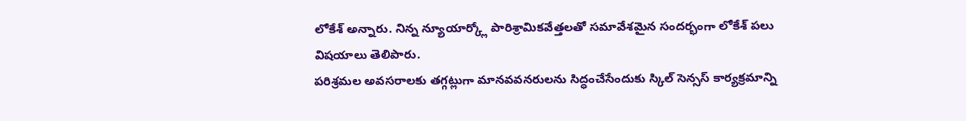లోకేశ్ అన్నారు. నిన్న న్యూయార్క్లో పారిశ్రామికవేత్తలతో సమావేశమైన సందర్భంగా లోకేశ్ పలు విషయాలు తెలిపారు.
పరిశ్రమల అవసరాలకు తగ్గట్లుగా మానవవనరులను సిద్ధంచేసేందుకు స్కిల్ సెన్సస్ కార్యక్రమాన్ని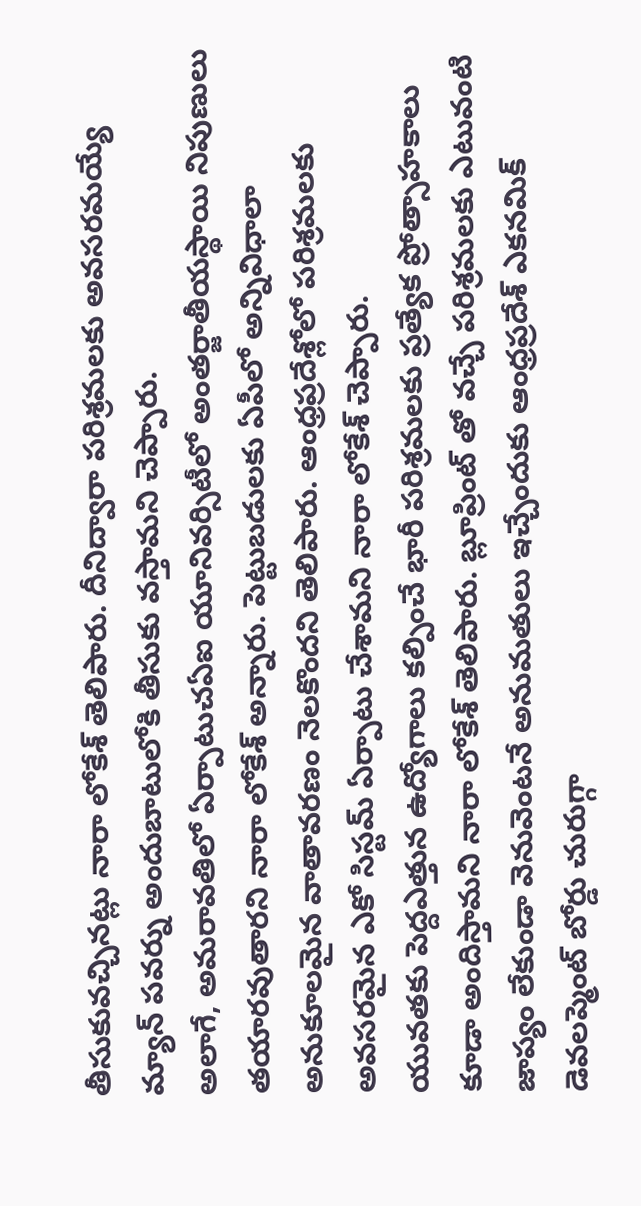తీసుకువచ్చినట్లు నారా లోకేశ్ తెలిపారు. దీనిద్వారా పరిశ్రమలకు అవసరమయ్యే మ్యాన్ పవర్ను అందుబాటులోకి తీసుకు వస్తామని చెప్పారు.
అలాగే, అమరావతిలో ఏర్పాటుచఏఐ యూనివర్సిటీలో అంతర్జాతీయస్థాయి నిపుణులు తయారవుతారని నారా లోకేశ్ అన్నారు. పెట్టుబడులకు ఏపీలో అన్నివిధాలా అనుకూలమైన వాతావరణం నెలకొందని తెలిపారు. ఆంధ్రప్రదేశ్లోలో పరిశ్రమలకు అవసరమైన ఎకో సిస్టమ్ ఏర్పాటు చేశామని నారా లోకేశ్ చెప్పారు.
యువతకు పెద్దఎత్తున ఉద్యోగాలు కల్పించే భారీ పరిశ్రమలకు ప్రత్యేక ప్రోత్సాహకాలు కూడా అందిస్తామని నారా లోకేశ్ తెలిపారు. బ్లూప్రింట్ తో వచ్చే పరిశ్రమలకు ఎటువంటి జాప్యం లేకుండా వెనువెంటనే అనుమతులు ఇచ్చేందుకు ఆంధ్రప్రదేశ్ ఎకనమిక్ డెవలప్మెంట్ బోర్డు చురుగ్గా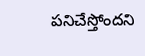పనిచేస్తోందని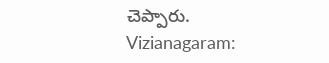చెప్పారు.
Vizianagaram: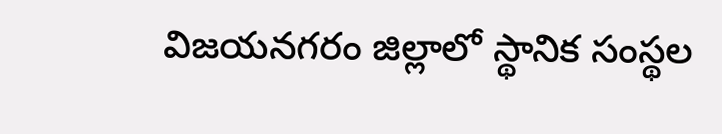విజయనగరం జిల్లాలో స్థానిక సంస్థల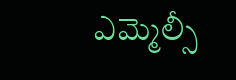ఎమ్మెల్సీ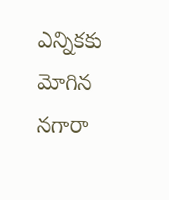ఎన్నికకు మోగిన నగారా